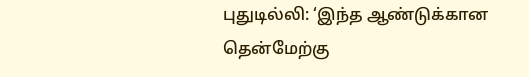புதுடில்லி: ‘இந்த ஆண்டுக்கான தென்மேற்கு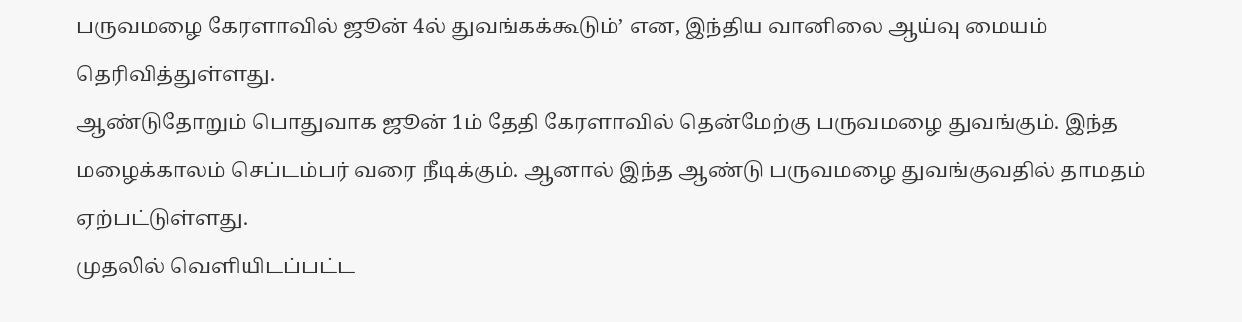பருவமழை கேரளாவில் ஜூன் 4ல் துவங்கக்கூடும்’ என, இந்திய வானிலை ஆய்வு மையம் தெரிவித்துள்ளது.
ஆண்டுதோறும் பொதுவாக ஜூன் 1ம் தேதி கேரளாவில் தென்மேற்கு பருவமழை துவங்கும். இந்த மழைக்காலம் செப்டம்பர் வரை நீடிக்கும். ஆனால் இந்த ஆண்டு பருவமழை துவங்குவதில் தாமதம் ஏற்பட்டுள்ளது.
முதலில் வெளியிடப்பட்ட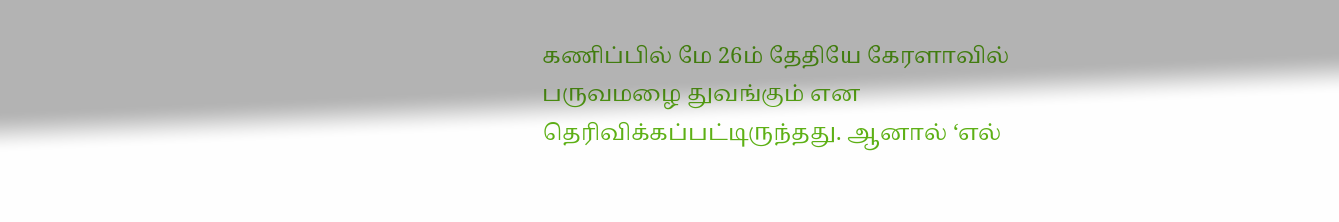கணிப்பில் மே 26ம் தேதியே கேரளாவில் பருவமழை துவங்கும் என தெரிவிக்கப்பட்டிருந்தது. ஆனால் ‘எல்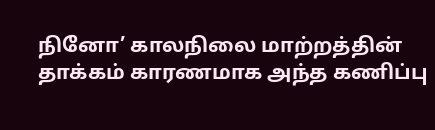நினோ’ காலநிலை மாற்றத்தின் தாக்கம் காரணமாக அந்த கணிப்பு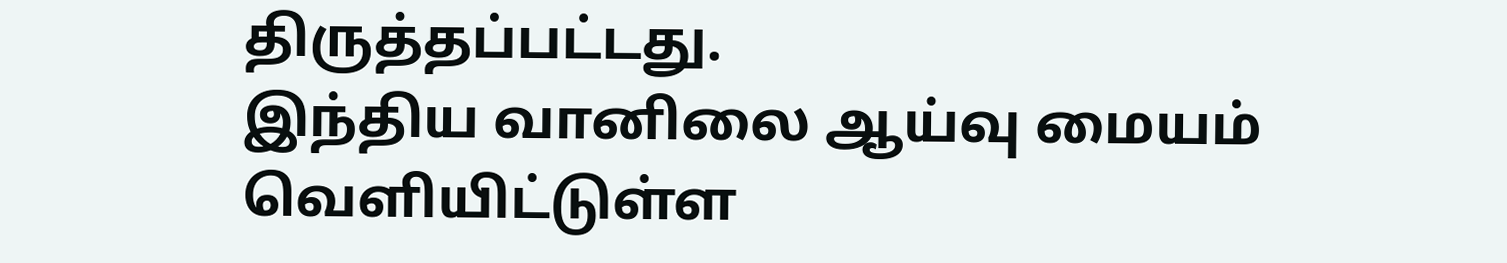திருத்தப்பட்டது.
இந்திய வானிலை ஆய்வு மையம் வெளியிட்டுள்ள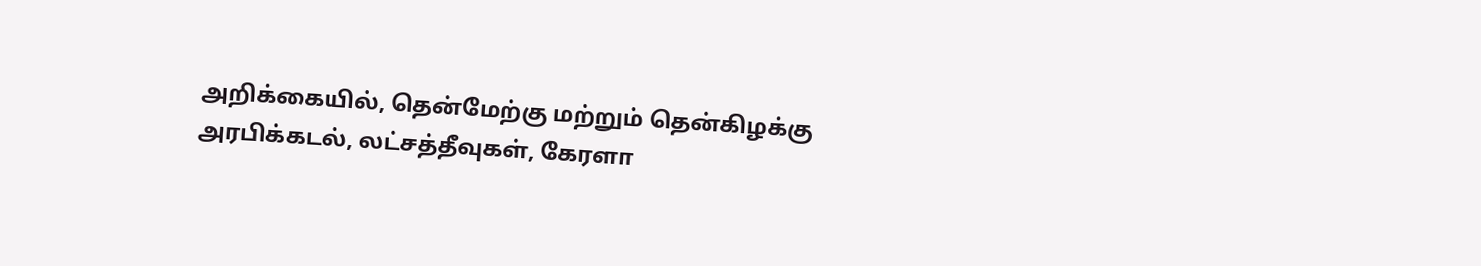அறிக்கையில், தென்மேற்கு மற்றும் தென்கிழக்கு அரபிக்கடல், லட்சத்தீவுகள், கேரளா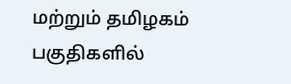மற்றும் தமிழகம் பகுதிகளில்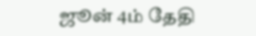ஜூன் 4ம் தேதி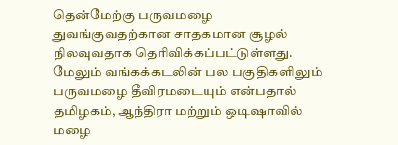தென்மேற்கு பருவமழை துவங்குவதற்கான சாதகமான சூழல் நிலவுவதாக தெரிவிக்கப்பட்டுள்ளது.
மேலும் வங்கக்கடலின் பல பகுதிகளிலும் பருவமழை தீவிரமடையும் என்பதால் தமிழகம், ஆந்திரா மற்றும் ஒடிஷாவில் மழை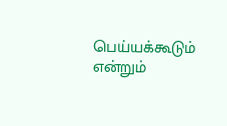பெய்யக்கூடும் என்றும்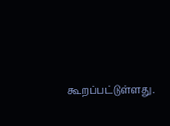கூறப்பட்டுள்ளது.